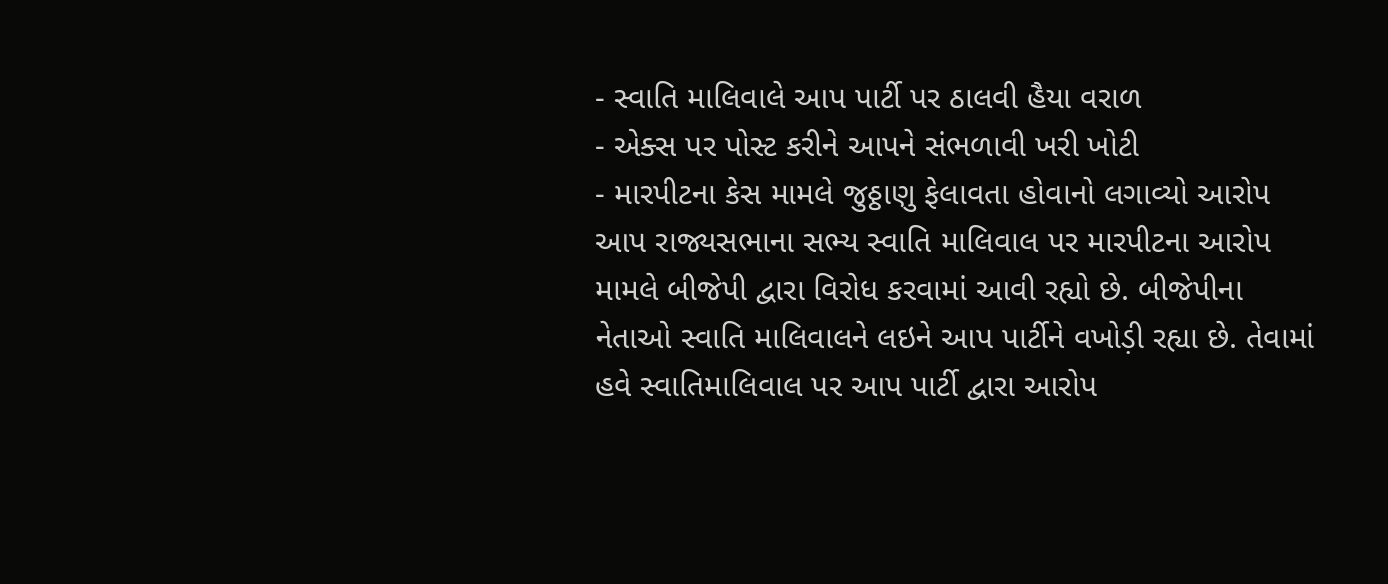- સ્વાતિ માલિવાલે આપ પાર્ટી પર ઠાલવી હૈયા વરાળ
- એક્સ પર પોસ્ટ કરીને આપને સંભળાવી ખરી ખોટી
- મારપીટના કેસ મામલે જુઠ્ઠાણુ ફેલાવતા હોવાનો લગાવ્યો આરોપ
આપ રાજ્યસભાના સભ્ય સ્વાતિ માલિવાલ પર મારપીટના આરોપ મામલે બીજેપી દ્વારા વિરોધ કરવામાં આવી રહ્યો છે. બીજેપીના નેતાઓ સ્વાતિ માલિવાલને લઇને આપ પાર્ટીને વખોડ઼ી રહ્યા છે. તેવામાં હવે સ્વાતિમાલિવાલ પર આપ પાર્ટી દ્વારા આરોપ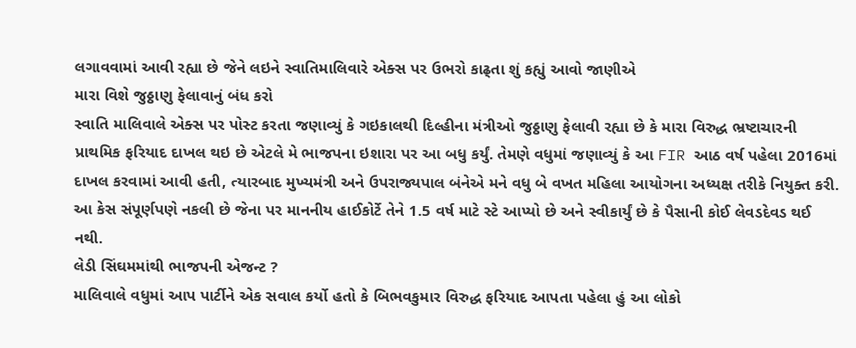લગાવવામાં આવી રહ્યા છે જેને લઇને સ્વાતિમાલિવારે એક્સ પર ઉભરો કાઢ્તા શું કહ્યું આવો જાણીએ
મારા વિશે જુઠ્ઠાણુ ફેલાવાનું બંધ કરો
સ્વાતિ માલિવાલે એક્સ પર પોસ્ટ કરતા જણાવ્યું કે ગઇકાલથી દિલ્હીના મંત્રીઓ જુઠ્ઠાણુ ફેલાવી રહ્યા છે કે મારા વિરુદ્ધ ભ્રષ્ટાચારની પ્રાથમિક ફરિયાદ દાખલ થઇ છે એટલે મે ભાજપના ઇશારા પર આ બધુ કર્યું. તેમણે વધુમાં જણાવ્યું કે આ FIR આઠ વર્ષ પહેલા 2016માં દાખલ કરવામાં આવી હતી, ત્યારબાદ મુખ્યમંત્રી અને ઉપરાજ્યપાલ બંનેએ મને વધુ બે વખત મહિલા આયોગના અધ્યક્ષ તરીકે નિયુક્ત કરી. આ કેસ સંપૂર્ણપણે નકલી છે જેના પર માનનીય હાઈકોર્ટે તેને 1.5 વર્ષ માટે સ્ટે આપ્યો છે અને સ્વીકાર્યું છે કે પૈસાની કોઈ લેવડદેવડ થઈ નથી.
લેડી સિંઘમમાંથી ભાજપની એજન્ટ ?
માલિવાલે વધુમાં આપ પાર્ટીને એક સવાલ કર્યો હતો કે બિભવકુમાર વિરુદ્ધ ફરિયાદ આપતા પહેલા હું આ લોકો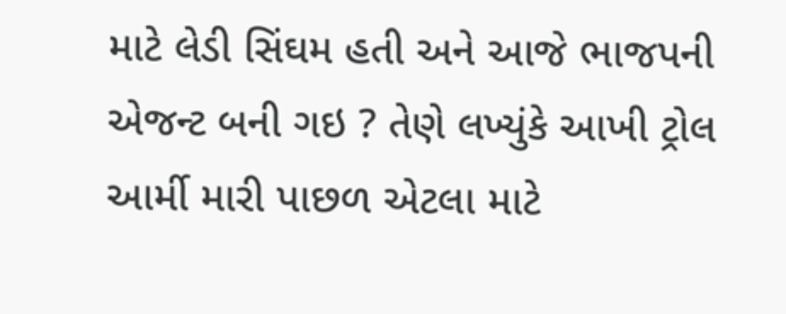માટે લેડી સિંઘમ હતી અને આજે ભાજપની એજન્ટ બની ગઇ ? તેણે લખ્યુંકે આખી ટ્રોલ આર્મી મારી પાછળ એટલા માટે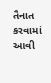તૈનાત કરવામાં આવી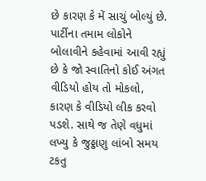છે કારણ કે મેં સાચું બોલ્યું છે. પાર્ટીના તમામ લોકોને બોલાવીને કહેવામાં આવી રહ્યું છે કે જો સ્વાતિનો કોઈ અંગત વીડિયો હોય તો મોકલો, કારણ કે વીડિયો લીક કરવો પડશે. સાથે જ તેણે વધુમાં લખ્યુ કે જુઠ્ઠાણુ લાંબો સમય ટકતુ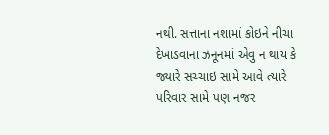નથી. સત્તાના નશામાં કોઇને નીચા દેખાડવાના ઝનૂનમાં એવુ ન થાય કે જ્યારે સચ્ચાઇ સામે આવે ત્યારે પરિવાર સામે પણ નજર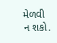મેળવી ન શકો.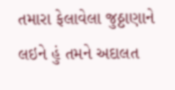તમારા ફેલાવેલા જુઠ્ઠાણાને લઇને હું તમને અદાલત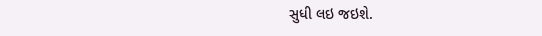સુધી લઇ જઇશે.